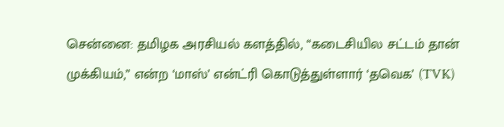சென்னை: தமிழக அரசியல் களத்தில், “கடைசியில சட்டம் தான் முக்கியம்,” என்ற ‘மாஸ்’ என்ட்ரி கொடுத்துள்ளார் ‘தவெக’ (TVK)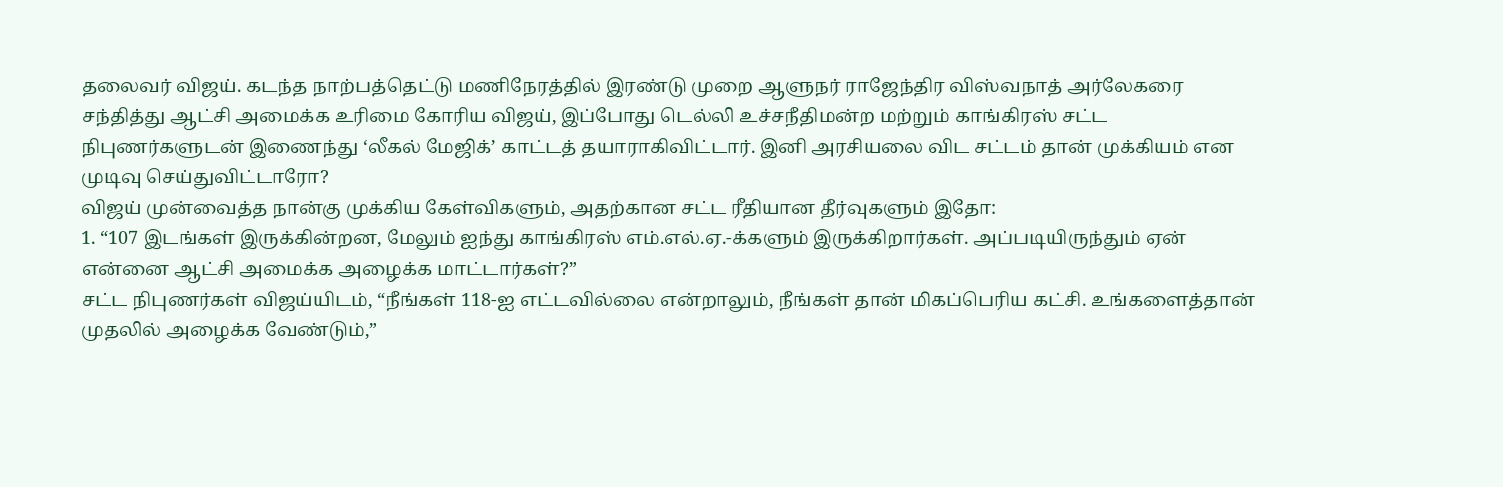தலைவர் விஜய். கடந்த நாற்பத்தெட்டு மணிநேரத்தில் இரண்டு முறை ஆளுநர் ராஜேந்திர விஸ்வநாத் அர்லேகரை சந்தித்து ஆட்சி அமைக்க உரிமை கோரிய விஜய், இப்போது டெல்லி உச்சநீதிமன்ற மற்றும் காங்கிரஸ் சட்ட நிபுணர்களுடன் இணைந்து ‘லீகல் மேஜிக்’ காட்டத் தயாராகிவிட்டார். இனி அரசியலை விட சட்டம் தான் முக்கியம் என முடிவு செய்துவிட்டாரோ?
விஜய் முன்வைத்த நான்கு முக்கிய கேள்விகளும், அதற்கான சட்ட ரீதியான தீர்வுகளும் இதோ:
1. “107 இடங்கள் இருக்கின்றன, மேலும் ஐந்து காங்கிரஸ் எம்.எல்.ஏ.-க்களும் இருக்கிறார்கள். அப்படியிருந்தும் ஏன் என்னை ஆட்சி அமைக்க அழைக்க மாட்டார்கள்?”
சட்ட நிபுணர்கள் விஜய்யிடம், “நீங்கள் 118-ஐ எட்டவில்லை என்றாலும், நீங்கள் தான் மிகப்பெரிய கட்சி. உங்களைத்தான் முதலில் அழைக்க வேண்டும்,”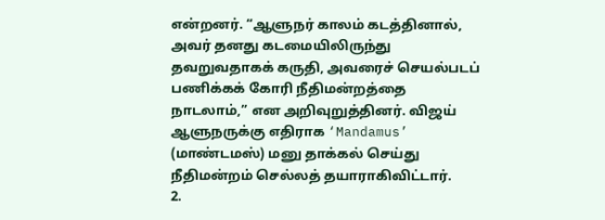என்றனர். “ஆளுநர் காலம் கடத்தினால், அவர் தனது கடமையிலிருந்து தவறுவதாகக் கருதி, அவரைச் செயல்படப் பணிக்கக் கோரி நீதிமன்றத்தை நாடலாம்,” என அறிவுறுத்தினர். விஜய் ஆளுநருக்கு எதிராக ‘Mandamus’ (மாண்டமஸ்) மனு தாக்கல் செய்து நீதிமன்றம் செல்லத் தயாராகிவிட்டார்.
2.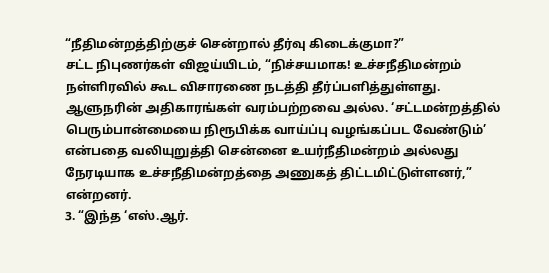“நீதிமன்றத்திற்குச் சென்றால் தீர்வு கிடைக்குமா?”
சட்ட நிபுணர்கள் விஜய்யிடம், “நிச்சயமாக! உச்சநீதிமன்றம் நள்ளிரவில் கூட விசாரணை நடத்தி தீர்ப்பளித்துள்ளது. ஆளுநரின் அதிகாரங்கள் வரம்பற்றவை அல்ல. ‘சட்டமன்றத்தில் பெரும்பான்மையை நிரூபிக்க வாய்ப்பு வழங்கப்பட வேண்டும்’ என்பதை வலியுறுத்தி சென்னை உயர்நீதிமன்றம் அல்லது நேரடியாக உச்சநீதிமன்றத்தை அணுகத் திட்டமிட்டுள்ளனர்,” என்றனர்.
3. “இந்த ‘எஸ்.ஆர்.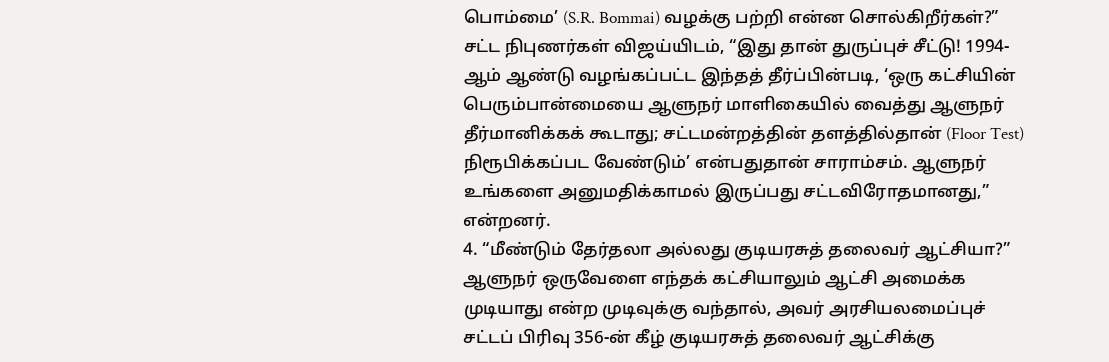பொம்மை’ (S.R. Bommai) வழக்கு பற்றி என்ன சொல்கிறீர்கள்?”
சட்ட நிபுணர்கள் விஜய்யிடம், “இது தான் துருப்புச் சீட்டு! 1994-ஆம் ஆண்டு வழங்கப்பட்ட இந்தத் தீர்ப்பின்படி, ‘ஒரு கட்சியின் பெரும்பான்மையை ஆளுநர் மாளிகையில் வைத்து ஆளுநர் தீர்மானிக்கக் கூடாது; சட்டமன்றத்தின் தளத்தில்தான் (Floor Test) நிரூபிக்கப்பட வேண்டும்’ என்பதுதான் சாராம்சம். ஆளுநர் உங்களை அனுமதிக்காமல் இருப்பது சட்டவிரோதமானது,” என்றனர்.
4. “மீண்டும் தேர்தலா அல்லது குடியரசுத் தலைவர் ஆட்சியா?”
ஆளுநர் ஒருவேளை எந்தக் கட்சியாலும் ஆட்சி அமைக்க முடியாது என்ற முடிவுக்கு வந்தால், அவர் அரசியலமைப்புச் சட்டப் பிரிவு 356-ன் கீழ் குடியரசுத் தலைவர் ஆட்சிக்கு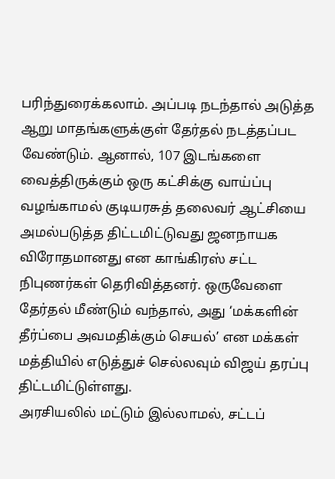பரிந்துரைக்கலாம். அப்படி நடந்தால் அடுத்த ஆறு மாதங்களுக்குள் தேர்தல் நடத்தப்பட வேண்டும். ஆனால், 107 இடங்களை வைத்திருக்கும் ஒரு கட்சிக்கு வாய்ப்பு வழங்காமல் குடியரசுத் தலைவர் ஆட்சியை அமல்படுத்த திட்டமிட்டுவது ஜனநாயக விரோதமானது என காங்கிரஸ் சட்ட நிபுணர்கள் தெரிவித்தனர். ஒருவேளை தேர்தல் மீண்டும் வந்தால், அது ‘மக்களின் தீர்ப்பை அவமதிக்கும் செயல்’ என மக்கள் மத்தியில் எடுத்துச் செல்லவும் விஜய் தரப்பு திட்டமிட்டுள்ளது.
அரசியலில் மட்டும் இல்லாமல், சட்டப்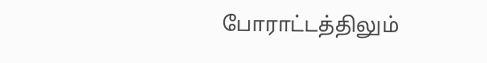போராட்டத்திலும்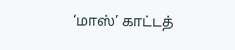‘மாஸ்’ காட்டத்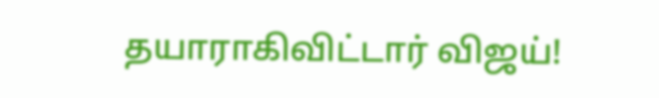தயாராகிவிட்டார் விஜய்!